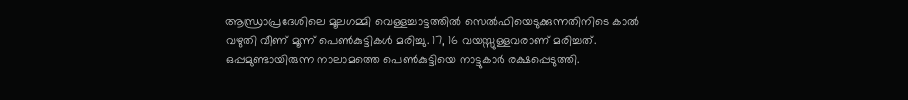ആന്ധ്രാപ്രദേശിലെ മൂലഗമ്മി വെള്ളച്ചാട്ടത്തിൽ സെൽഫിയെടുക്കുന്നതിനിടെ കാൽ വഴുതി വീണ് മൂന്ന് പെൺകുട്ടികൾ മരിച്ചു. 17, 16 വയസ്സുള്ളവരാണ് മരിച്ചത്. ഒപ്പമുണ്ടായിരുന്ന നാലാമത്തെ പെൺകുട്ടിയെ നാട്ടുകാർ രക്ഷപ്പെടുത്തി.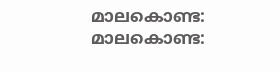മാലകൊണ്ട: മാലകൊണ്ട: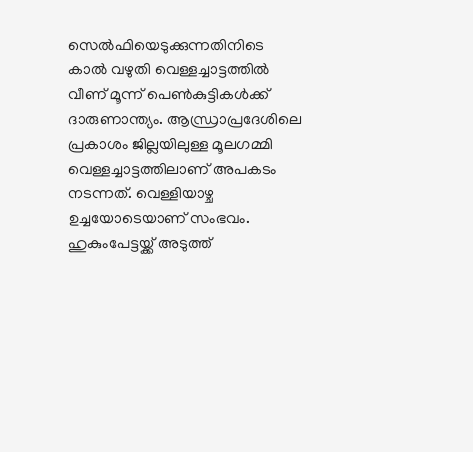സെൽഫിയെടുക്കുന്നതിനിടെ കാൽ വഴുതി വെള്ളച്ചാട്ടത്തിൽ വീണ് മൂന്ന് പെൺകുട്ടികൾക്ക് ദാരുണാന്ത്യം. ആന്ധ്രാപ്രദേശിലെ പ്രകാശം ജില്ലയിലുള്ള മൂലഗമ്മി വെള്ളച്ചാട്ടത്തിലാണ് അപകടം നടന്നത്. വെള്ളിയാഴ്ച ഉച്ചയോടെയാണ് സംഭവം. ഹുകുംപേട്ടയ്ക്ക് അടുത്ത്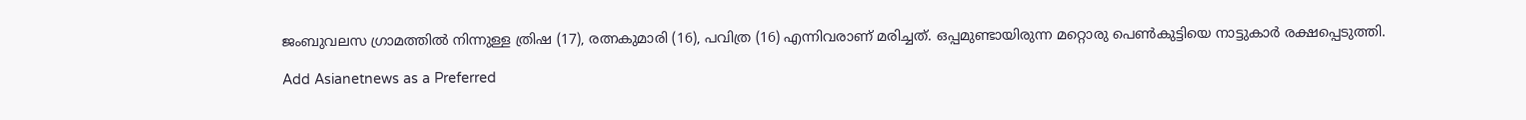ജംബുവലസ ഗ്രാമത്തിൽ നിന്നുള്ള ത്രിഷ (17), രത്നകുമാരി (16), പവിത്ര (16) എന്നിവരാണ് മരിച്ചത്. ഒപ്പമുണ്ടായിരുന്ന മറ്റൊരു പെൺകുട്ടിയെ നാട്ടുകാർ രക്ഷപ്പെടുത്തി.

Add Asianetnews as a Preferred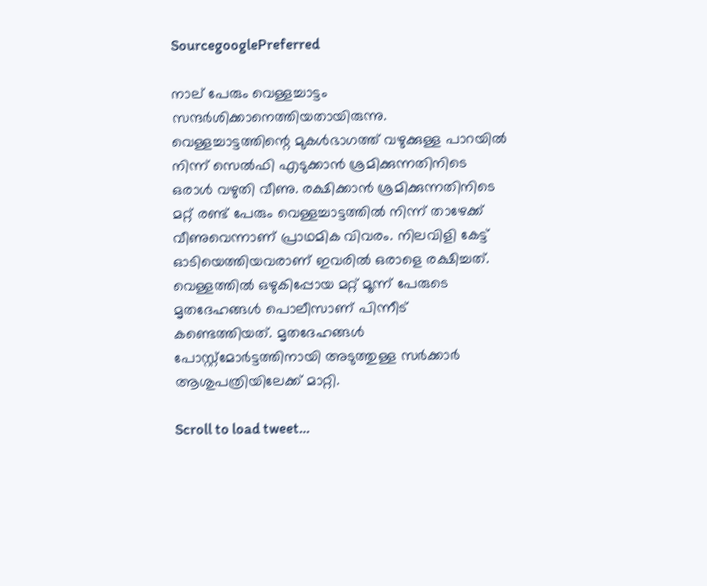SourcegooglePreferred

നാല് പേരും വെള്ളച്ചാട്ടം സന്ദർശിക്കാനെത്തിയതായിരുന്നു. വെള്ളച്ചാട്ടത്തിന്റെ മുകൾഭാഗത്ത് വഴുക്കുള്ള പാറയിൽ നിന്ന് സെൽഫി എടുക്കാൻ ശ്രമിക്കുന്നതിനിടെ ഒരാൾ വഴുതി വീണു. രക്ഷിക്കാൻ ശ്രമിക്കുന്നതിനിടെ മറ്റ് രണ്ട് പേരും വെള്ളച്ചാട്ടത്തിൽ നിന്ന് താഴേക്ക് വീണുവെന്നാണ് പ്രാഥമിക വിവരം. നിലവിളി കേട്ട് ഓടിയെത്തിയവരാണ് ഇവരിൽ ഒരാളെ രക്ഷിച്ചത്. വെള്ളത്തിൽ ഒഴുകിപ്പോയ മറ്റ് മൂന്ന് പേരുടെ മൃതദേഹങ്ങൾ പൊലീസാണ് പിന്നീട് കണ്ടെത്തിയത്. മൃതദേഹങ്ങൾ പോസ്റ്റ്‌മോർട്ടത്തിനായി അടുത്തുള്ള സർക്കാർ ആശുപത്രിയിലേക്ക് മാറ്റി.

Scroll to load tweet…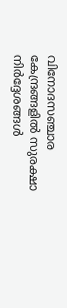വിനോദസഞ്ചാര കേന്ദ്രങ്ങളിൽ സുരക്ഷാ നിർദ്ദേശങ്ങൾ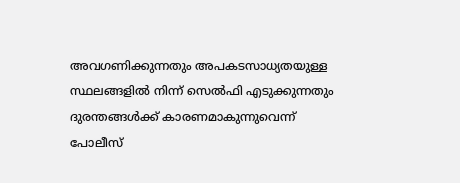അവഗണിക്കുന്നതും അപകടസാധ്യതയുള്ള സ്ഥലങ്ങളിൽ നിന്ന് സെൽഫി എടുക്കുന്നതും ദുരന്തങ്ങൾക്ക് കാരണമാകുന്നുവെന്ന് പോലീസ്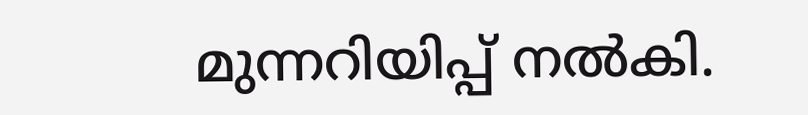മുന്നറിയിപ്പ് നൽകി.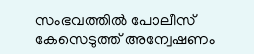സംഭവത്തിൽ പോലീസ് കേസെടുത്ത് അന്വേഷണം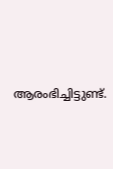ആരംഭിച്ചിട്ടുണ്ട്.